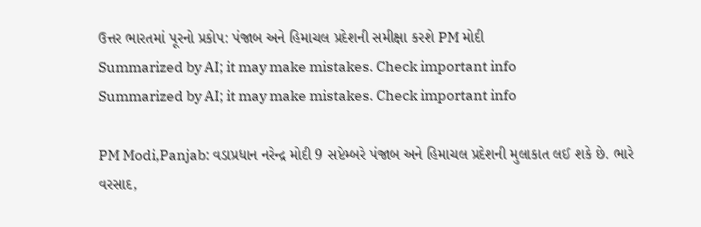ઉત્તર ભારતમાં પૂરનો પ્રકોપ: પંજાબ અને હિમાચલ પ્રદેશની સમીક્ષા કરશે PM મોદી
Summarized by AI; it may make mistakes. Check important info
Summarized by AI; it may make mistakes. Check important info

PM Modi,Panjab: વડાપ્રધાન નરેન્દ્ર મોદી 9 સપ્ટેમ્બરે પંજાબ અને હિમાચલ પ્રદેશની મુલાકાત લઈ શકે છે. ભારે વરસાદ,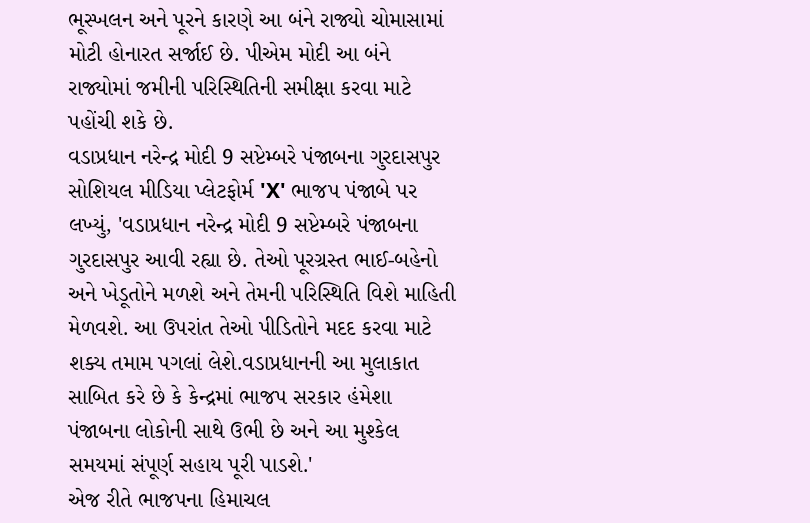ભૂસ્ખલન અને પૂરને કારણે આ બંને રાજ્યો ચોમાસામાં મોટી હોનારત સર્જાઈ છે. પીએમ મોદી આ બંને રાજ્યોમાં જમીની પરિસ્થિતિની સમીક્ષા કરવા માટે પહોંચી શકે છે.
વડાપ્રધાન નરેન્દ્ર મોદી 9 સપ્ટેમ્બરે પંજાબના ગુરદાસપુર
સોશિયલ મીડિયા પ્લેટફોર્મ 'X' ભાજપ પંજાબે પર લખ્યું, 'વડાપ્રધાન નરેન્દ્ર મોદી 9 સપ્ટેમ્બરે પંજાબના ગુરદાસપુર આવી રહ્યા છે. તેઓ પૂરગ્રસ્ત ભાઈ-બહેનો અને ખેડૂતોને મળશે અને તેમની પરિસ્થિતિ વિશે માહિતી મેળવશે. આ ઉપરાંત તેઓ પીડિતોને મદદ કરવા માટે શક્ય તમામ પગલાં લેશે.વડાપ્રધાનની આ મુલાકાત સાબિત કરે છે કે કેન્દ્રમાં ભાજપ સરકાર હંમેશા પંજાબના લોકોની સાથે ઉભી છે અને આ મુશ્કેલ સમયમાં સંપૂર્ણ સહાય પૂરી પાડશે.'
એજ રીતે ભાજપના હિમાચલ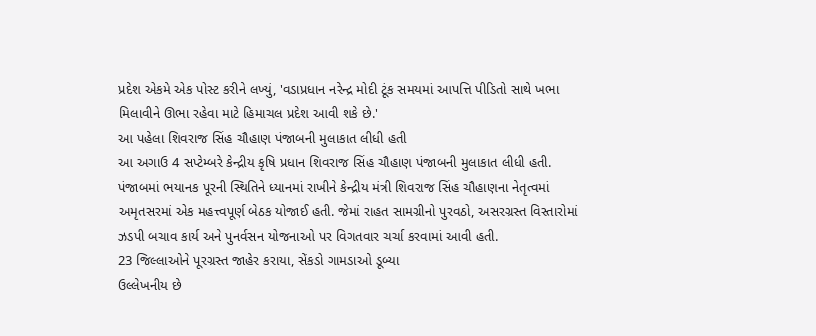પ્રદેશ એકમે એક પોસ્ટ કરીને લખ્યું, 'વડાપ્રધાન નરેન્દ્ર મોદી ટૂંક સમયમાં આપત્તિ પીડિતો સાથે ખભા મિલાવીને ઊભા રહેવા માટે હિમાચલ પ્રદેશ આવી શકે છે.'
આ પહેલા શિવરાજ સિંહ ચૌહાણ પંજાબની મુલાકાત લીધી હતી
આ અગાઉ 4 સપ્ટેમ્બરે કેન્દ્રીય કૃષિ પ્રધાન શિવરાજ સિંહ ચૌહાણ પંજાબની મુલાકાત લીધી હતી. પંજાબમાં ભયાનક પૂરની સ્થિતિને ધ્યાનમાં રાખીને કેન્દ્રીય મંત્રી શિવરાજ સિંહ ચૌહાણના નેતૃત્વમાં અમૃતસરમાં એક મહત્ત્વપૂર્ણ બેઠક યોજાઈ હતી. જેમાં રાહત સામગ્રીનો પુરવઠો, અસરગ્રસ્ત વિસ્તારોમાં ઝડપી બચાવ કાર્ય અને પુનર્વસન યોજનાઓ પર વિગતવાર ચર્ચા કરવામાં આવી હતી.
23 જિલ્લાઓને પૂરગ્રસ્ત જાહેર કરાયા, સેંકડો ગામડાઓ ડૂબ્યા
ઉલ્લેખનીય છે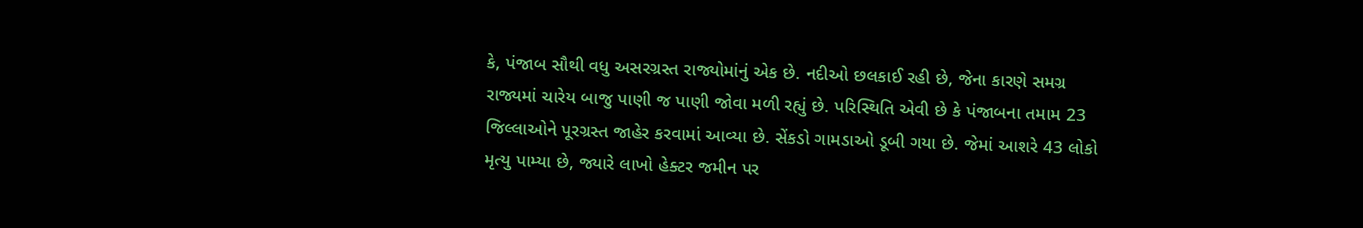કે, પંજાબ સૌથી વધુ અસરગ્રસ્ત રાજ્યોમાંનું એક છે. નદીઓ છલકાઈ રહી છે, જેના કારણે સમગ્ર રાજ્યમાં ચારેય બાજુ પાણી જ પાણી જોવા મળી રહ્યું છે. પરિસ્થિતિ એવી છે કે પંજાબના તમામ 23 જિલ્લાઓને પૂરગ્રસ્ત જાહેર કરવામાં આવ્યા છે. સેંકડો ગામડાઓ ડૂબી ગયા છે. જેમાં આશરે 43 લોકો મૃત્યુ પામ્યા છે, જ્યારે લાખો હેક્ટર જમીન પર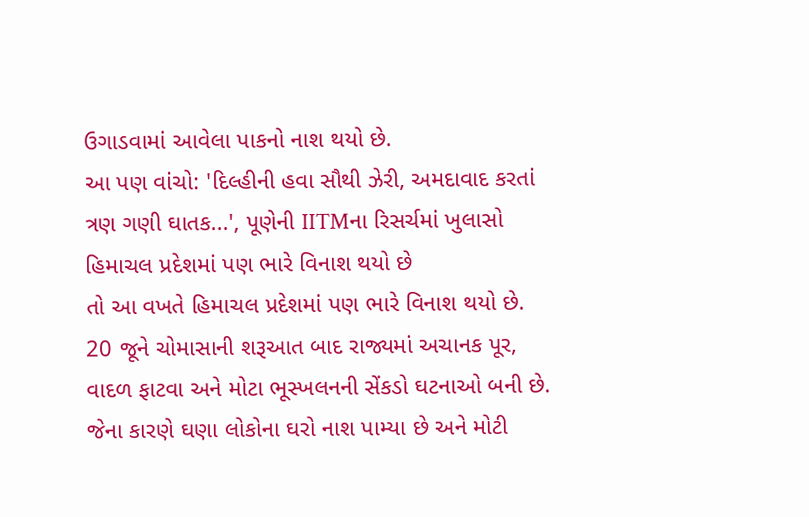ઉગાડવામાં આવેલા પાકનો નાશ થયો છે.
આ પણ વાંચો: 'દિલ્હીની હવા સૌથી ઝેરી, અમદાવાદ કરતાં ત્રણ ગણી ઘાતક...', પૂણેની IITMના રિસર્ચમાં ખુલાસો
હિમાચલ પ્રદેશમાં પણ ભારે વિનાશ થયો છે
તો આ વખતે હિમાચલ પ્રદેશમાં પણ ભારે વિનાશ થયો છે. 20 જૂને ચોમાસાની શરૂઆત બાદ રાજ્યમાં અચાનક પૂર, વાદળ ફાટવા અને મોટા ભૂસ્ખલનની સેંકડો ઘટનાઓ બની છે. જેના કારણે ઘણા લોકોના ઘરો નાશ પામ્યા છે અને મોટી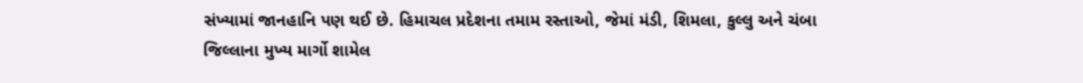સંખ્યામાં જાનહાનિ પણ થઈ છે. હિમાચલ પ્રદેશના તમામ રસ્તાઓ, જેમાં મંડી, શિમલા, કુલ્લુ અને ચંબા જિલ્લાના મુખ્ય માર્ગો શામેલ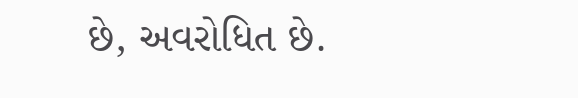છે, અવરોધિત છે.